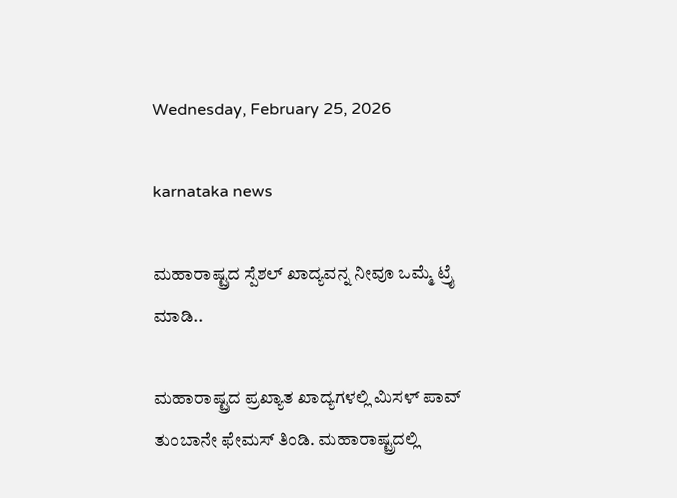Wednesday, February 25, 2026

karnataka news

ಮಹಾರಾಷ್ಟ್ರದ ಸ್ಪೆಶಲ್ ಖಾದ್ಯವನ್ನ ನೀವೂ ಒಮ್ಮೆ ಟ್ರೈ ಮಾಡಿ..

ಮಹಾರಾಷ್ಟ್ರದ ಪ್ರಖ್ಯಾತ ಖಾದ್ಯಗಳಲ್ಲಿ ಮಿಸಳ್ ಪಾವ್ ತುಂಬಾನೇ ಫೇಮಸ್ ತಿಂಡಿ. ಮಹಾರಾಷ್ಟ್ರದಲ್ಲಿ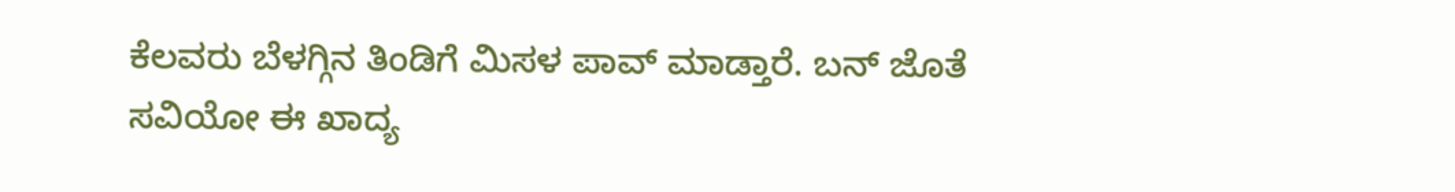ಕೆಲವರು ಬೆಳಗ್ಗಿನ ತಿಂಡಿಗೆ ಮಿಸಳ ಪಾವ್ ಮಾಡ್ತಾರೆ. ಬನ್ ಜೊತೆ ಸವಿಯೋ ಈ ಖಾದ್ಯ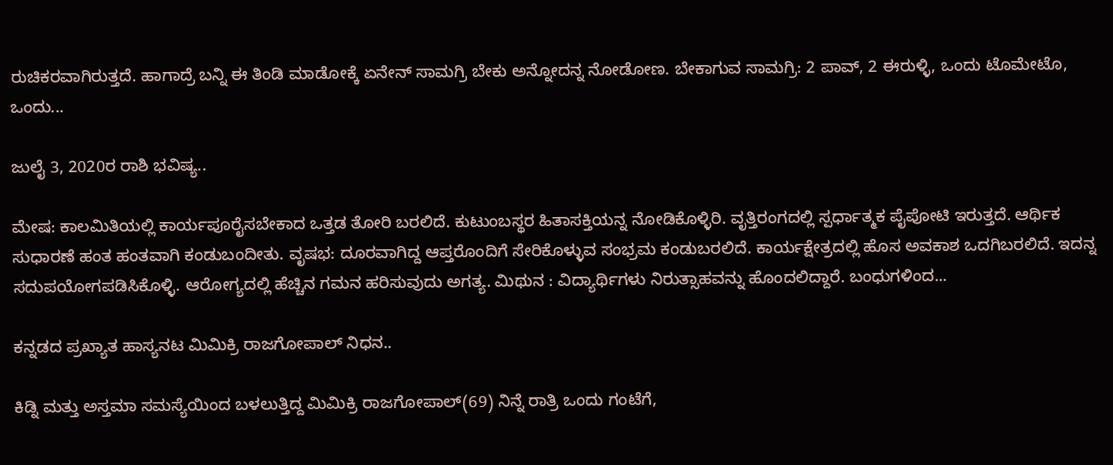ರುಚಿಕರವಾಗಿರುತ್ತದೆ. ಹಾಗಾದ್ರೆ ಬನ್ನಿ ಈ ತಿಂಡಿ ಮಾಡೋಕ್ಕೆ ಏನೇನ್ ಸಾಮಗ್ರಿ ಬೇಕು ಅನ್ನೋದನ್ನ ನೋಡೋಣ. ಬೇಕಾಗುವ ಸಾಮಗ್ರಿ: 2 ಪಾವ್, 2 ಈರುಳ್ಳಿ, ಒಂದು ಟೊಮೇಟೊ, ಒಂದು...

ಜುಲೈ 3, 2020ರ ರಾಶಿ ಭವಿಷ್ಯ..

ಮೇಷ: ಕಾಲಮಿತಿಯಲ್ಲಿ ಕಾರ್ಯಪೂರೈಸಬೇಕಾದ ಒತ್ತಡ ತೋರಿ ಬರಲಿದೆ. ಕುಟುಂಬಸ್ಥರ ಹಿತಾಸಕ್ತಿಯನ್ನ ನೋಡಿಕೊಳ್ಳಿರಿ. ವೃತ್ತಿರಂಗದಲ್ಲಿ ಸ್ಪರ್ಧಾತ್ಮಕ ಪೈಪೋಟಿ ಇರುತ್ತದೆ. ಆರ್ಥಿಕ ಸುಧಾರಣೆ ಹಂತ ಹಂತವಾಗಿ ಕಂಡುಬಂದೀತು. ವೃಷಭ: ದೂರವಾಗಿದ್ದ ಆಪ್ತರೊಂದಿಗೆ ಸೇರಿಕೊಳ್ಳುವ ಸಂಭ್ರಮ ಕಂಡುಬರಲಿದೆ. ಕಾರ್ಯಕ್ಷೇತ್ರದಲ್ಲಿ ಹೊಸ ಅವಕಾಶ ಒದಗಿಬರಲಿದೆ. ಇದನ್ನ ಸದುಪಯೋಗಪಡಿಸಿಕೊಳ್ಳಿ. ಆರೋಗ್ಯದಲ್ಲಿ ಹೆಚ್ಚಿನ ಗಮನ ಹರಿಸುವುದು ಅಗತ್ಯ. ಮಿಥುನ : ವಿದ್ಯಾರ್ಥಿಗಳು ನಿರುತ್ಸಾಹವನ್ನು ಹೊಂದಲಿದ್ದಾರೆ. ಬಂಧುಗಳಿಂದ...

ಕನ್ನಡದ ಪ್ರಖ್ಯಾತ ಹಾಸ್ಯನಟ ಮಿಮಿಕ್ರಿ ರಾಜಗೋಪಾಲ್ ನಿಧನ..

ಕಿಡ್ನಿ ಮತ್ತು ಅಸ್ತಮಾ ಸಮಸ್ಯೆಯಿಂದ ಬಳಲುತ್ತಿದ್ದ ಮಿಮಿಕ್ರಿ ರಾಜಗೋಪಾಲ್(69) ನಿನ್ನೆ ರಾತ್ರಿ ಒಂದು ಗಂಟೆಗೆ,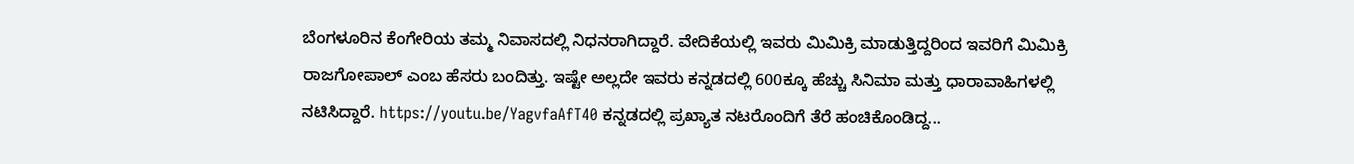ಬೆಂಗಳೂರಿನ ಕೆಂಗೇರಿಯ ತಮ್ಮ ನಿವಾಸದಲ್ಲಿ ನಿಧನರಾಗಿದ್ದಾರೆ. ವೇದಿಕೆಯಲ್ಲಿ ಇವರು ಮಿಮಿಕ್ರಿ ಮಾಡುತ್ತಿದ್ದರಿಂದ ಇವರಿಗೆ ಮಿಮಿಕ್ರಿ ರಾಜಗೋಪಾಲ್ ಎಂಬ ಹೆಸರು ಬಂದಿತ್ತು. ಇಷ್ಟೇ ಅಲ್ಲದೇ ಇವರು ಕನ್ನಡದಲ್ಲಿ 600ಕ್ಕೂ ಹೆಚ್ಚು ಸಿನಿಮಾ ಮತ್ತು ಧಾರಾವಾಹಿಗಳಲ್ಲಿ ನಟಿಸಿದ್ದಾರೆ. https://youtu.be/YagvfaAfT40 ಕನ್ನಡದಲ್ಲಿ ಪ್ರಖ್ಯಾತ ನಟರೊಂದಿಗೆ ತೆರೆ ಹಂಚಿಕೊಂಡಿದ್ದ...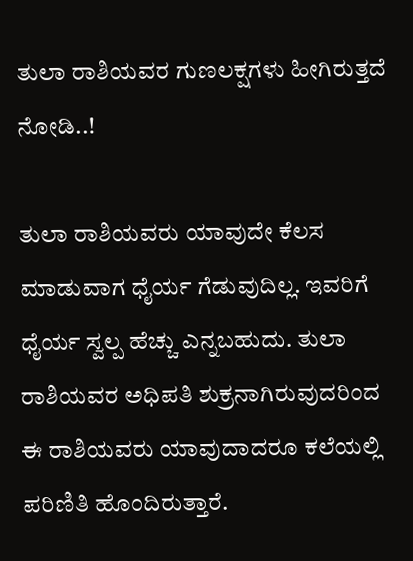ತುಲಾ ರಾಶಿಯವರ ಗುಣಲಕ್ಷಗಳು ಹೀಗಿರುತ್ತದೆ ನೋಡಿ..!

ತುಲಾ ರಾಶಿಯವರು ಯಾವುದೇ ಕೆಲಸ ಮಾಡುವಾಗ ಧೈರ್ಯ ಗೆಡುವುದಿಲ್ಲ. ಇವರಿಗೆ ಧೈರ್ಯ ಸ್ವಲ್ಪ ಹೆಚ್ಚು ಎನ್ನಬಹುದು. ತುಲಾ ರಾಶಿಯವರ ಅಧಿಪತಿ ಶುಕ್ರನಾಗಿರುವುದರಿಂದ ಈ ರಾಶಿಯವರು ಯಾವುದಾದರೂ ಕಲೆಯಲ್ಲಿ ಪರಿಣಿತಿ ಹೊಂದಿರುತ್ತಾರೆ.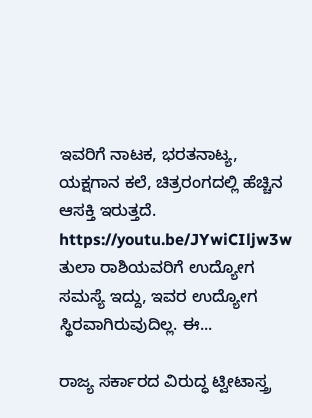ಇವರಿಗೆ ನಾಟಕ, ಭರತನಾಟ್ಯ, ಯಕ್ಷಗಾನ ಕಲೆ, ಚಿತ್ರರಂಗದಲ್ಲಿ ಹೆಚ್ಚಿನ ಆಸಕ್ತಿ ಇರುತ್ತದೆ. https://youtu.be/JYwiCIljw3w ತುಲಾ ರಾಶಿಯವರಿಗೆ ಉದ್ಯೋಗ ಸಮಸ್ಯೆ ಇದ್ದು, ಇವರ ಉದ್ಯೋಗ ಸ್ಥಿರವಾಗಿರುವುದಿಲ್ಲ. ಈ...

ರಾಜ್ಯ ಸರ್ಕಾರದ ವಿರುದ್ಧ ಟ್ವೀಟಾಸ್ತ್ರ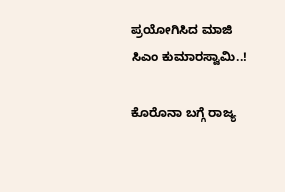ಪ್ರಯೋಗಿಸಿದ ಮಾಜಿ ಸಿಎಂ ಕುಮಾರಸ್ವಾಮಿ..!

ಕೊರೊನಾ ಬಗ್ಗೆ ರಾಜ್ಯ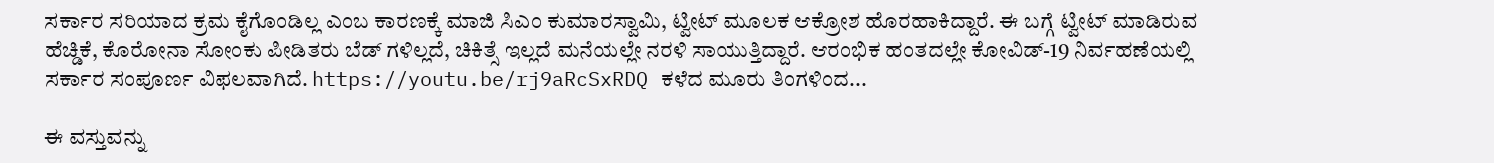ಸರ್ಕಾರ ಸರಿಯಾದ ಕ್ರಮ ಕೈಗೊಂಡಿಲ್ಲ ಎಂಬ ಕಾರಣಕ್ಕೆ ಮಾಜಿ ಸಿಎಂ ಕುಮಾರಸ್ವಾಮಿ, ಟ್ವೀಟ್ ಮೂಲಕ ಆಕ್ರೋಶ ಹೊರಹಾಕಿದ್ದಾರೆ. ಈ ಬಗ್ಗೆ ಟ್ವೀಟ್ ಮಾಡಿರುವ ಹೆಚ್ಡಿಕೆ, ಕೊರೋನಾ ಸೋಂಕು ಪೀಡಿತರು ಬೆಡ್ ಗಳಿಲ್ಲದೆ, ಚಿಕಿತ್ಸೆ ಇಲ್ಲದೆ ಮನೆಯಲ್ಲೇ ನರಳಿ ಸಾಯುತ್ತಿದ್ದಾರೆ. ಆರಂಭಿಕ ಹಂತದಲ್ಲೇ ಕೋವಿಡ್-19 ನಿರ್ವಹಣೆಯಲ್ಲಿ ಸರ್ಕಾರ ಸಂಪೂರ್ಣ ವಿಫಲವಾಗಿದೆ. https://youtu.be/rj9aRcSxRDQ ಕಳೆದ ಮೂರು ತಿಂಗಳಿಂದ...

ಈ ವಸ್ತುವನ್ನು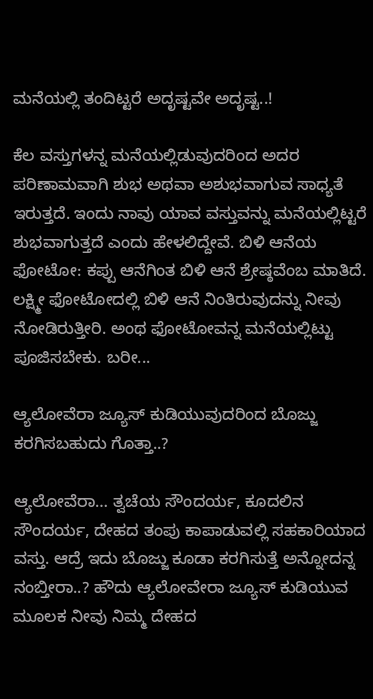ಮನೆಯಲ್ಲಿ ತಂದಿಟ್ಟರೆ ಅದೃಷ್ಟವೇ ಅದೃಷ್ಟ..!

ಕೆಲ ವಸ್ತುಗಳನ್ನ ಮನೆಯಲ್ಲಿಡುವುದರಿಂದ ಅದರ ಪರಿಣಾಮವಾಗಿ ಶುಭ ಅಥವಾ ಅಶುಭವಾಗುವ ಸಾಧ್ಯತೆ ಇರುತ್ತದೆ. ಇಂದು ನಾವು ಯಾವ ವಸ್ತುವನ್ನು ಮನೆಯಲ್ಲಿಟ್ಟರೆ ಶುಭವಾಗುತ್ತದೆ ಎಂದು ಹೇಳಲಿದ್ದೇವೆ. ಬಿಳಿ ಆನೆಯ ಫೋಟೋ: ಕಪ್ಪು ಆನೆಗಿಂತ ಬಿಳಿ ಆನೆ ಶ್ರೇಷ್ಠವೆಂಬ ಮಾತಿದೆ. ಲಕ್ಷ್ಮೀ ಫೋಟೋದಲ್ಲಿ ಬಿಳಿ ಆನೆ ನಿಂತಿರುವುದನ್ನು ನೀವು ನೋಡಿರುತ್ತೀರಿ. ಅಂಥ ಫೋಟೋವನ್ನ ಮನೆಯಲ್ಲಿಟ್ಟು ಪೂಜಿಸಬೇಕು. ಬರೀ...

ಆ್ಯಲೋವೆರಾ ಜ್ಯೂಸ್ ಕುಡಿಯುವುದರಿಂದ ಬೊಜ್ಜು ಕರಗಿಸಬಹುದು ಗೊತ್ತಾ..?

ಆ್ಯಲೋವೆರಾ… ತ್ವಚೆಯ ಸೌಂದರ್ಯ, ಕೂದಲಿನ ಸೌಂದರ್ಯ, ದೇಹದ ತಂಪು ಕಾಪಾಡುವಲ್ಲಿ ಸಹಕಾರಿಯಾದ ವಸ್ತು. ಆದ್ರೆ ಇದು ಬೊಜ್ಜು ಕೂಡಾ ಕರಗಿಸುತ್ತೆ ಅನ್ನೋದನ್ನ ನಂಬ್ತೀರಾ..? ಹೌದು ಆ್ಯಲೋವೇರಾ ಜ್ಯೂಸ್ ಕುಡಿಯುವ ಮೂಲಕ ನೀವು ನಿಮ್ಮ ದೇಹದ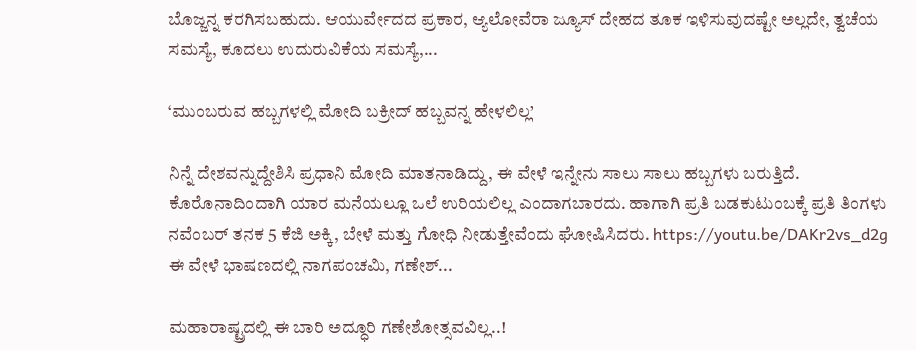ಬೊಜ್ಜನ್ನ ಕರಗಿಸಬಹುದು. ಆಯುರ್ವೇದದ ಪ್ರಕಾರ, ಆ್ಯಲೋವೆರಾ ಜ್ಯೂಸ್ ದೇಹದ ತೂಕ ಇಳಿಸುವುದಷ್ಟೇ ಅಲ್ಲದೇ, ತ್ವಚೆಯ ಸಮಸ್ಯೆ, ಕೂದಲು ಉದುರುವಿಕೆಯ ಸಮಸ್ಯೆ,...

‘ಮುಂಬರುವ ಹಬ್ಬಗಳಲ್ಲಿ ಮೋದಿ ಬಕ್ರೀದ್ ಹಬ್ಬವನ್ನ ಹೇಳಲಿಲ್ಲ’

ನಿನ್ನೆ ದೇಶವನ್ನುದ್ದೇಶಿಸಿ ಪ್ರಧಾನಿ ಮೋದಿ ಮಾತನಾಡಿದ್ದು, ಈ ವೇಳೆ ಇನ್ನೇನು ಸಾಲು ಸಾಲು ಹಬ್ಬಗಳು ಬರುತ್ತಿದೆ. ಕೊರೊನಾದಿಂದಾಗಿ ಯಾರ ಮನೆಯಲ್ಲೂ ಒಲೆ ಉರಿಯಲಿಲ್ಲ ಎಂದಾಗಬಾರದು. ಹಾಗಾಗಿ ಪ್ರತಿ ಬಡಕುಟುಂಬಕ್ಕೆ ಪ್ರತಿ ತಿಂಗಳು ನವೆಂಬರ್ ತನಕ 5 ಕೆಜಿ ಅಕ್ಕಿ, ಬೇಳೆ ಮತ್ತು ಗೋಧಿ ನೀಡುತ್ತೇವೆಂದು ಘೋಷಿಸಿದರು. https://youtu.be/DAKr2vs_d2g ಈ ವೇಳೆ ಭಾಷಣದಲ್ಲಿ ನಾಗಪಂಚಮಿ, ಗಣೇಶ್...

ಮಹಾರಾಷ್ಟ್ರದಲ್ಲಿ ಈ ಬಾರಿ ಅದ್ಧೂರಿ ಗಣೇಶೋತ್ಸವವಿಲ್ಲ..!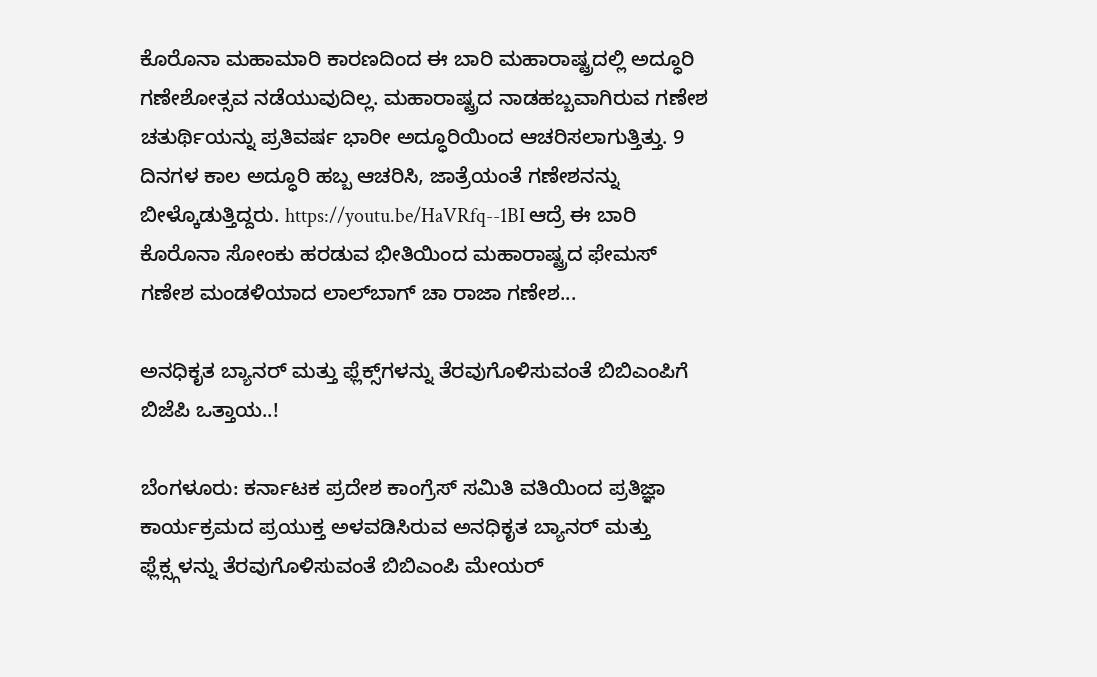ಕೊರೊನಾ ಮಹಾಮಾರಿ ಕಾರಣದಿಂದ ಈ ಬಾರಿ ಮಹಾರಾಷ್ಟ್ರದಲ್ಲಿ ಅದ್ಧೂರಿ ಗಣೇಶೋತ್ಸವ ನಡೆಯುವುದಿಲ್ಲ. ಮಹಾರಾಷ್ಟ್ರದ ನಾಡಹಬ್ಬವಾಗಿರುವ ಗಣೇಶ ಚತುರ್ಥಿಯನ್ನು ಪ್ರತಿವರ್ಷ ಭಾರೀ ಅದ್ಧೂರಿಯಿಂದ ಆಚರಿಸಲಾಗುತ್ತಿತ್ತು. 9 ದಿನಗಳ ಕಾಲ ಅದ್ಧೂರಿ ಹಬ್ಬ ಆಚರಿಸಿ, ಜಾತ್ರೆಯಂತೆ ಗಣೇಶನನ್ನು ಬೀಳ್ಕೊಡುತ್ತಿದ್ದರು. https://youtu.be/HaVRfq--1BI ಆದ್ರೆ ಈ ಬಾರಿ ಕೊರೊನಾ ಸೋಂಕು ಹರಡುವ ಭೀತಿಯಿಂದ ಮಹಾರಾಷ್ಟ್ರದ ಫೇಮಸ್ ಗಣೇಶ ಮಂಡಳಿಯಾದ ಲಾಲ್‌ಬಾಗ್‌ ಚಾ ರಾಜಾ ಗಣೇಶ...

ಅನಧಿಕೃತ ಬ್ಯಾನರ್ ಮತ್ತು ಫ್ಲೆಕ್ಸ್‌ಗಳನ್ನು ತೆರವುಗೊಳಿಸುವಂತೆ ಬಿಬಿಎಂಪಿಗೆ ಬಿಜೆಪಿ ಒತ್ತಾಯ..!

ಬೆಂಗಳೂರು: ಕರ್ನಾಟಕ ಪ್ರದೇಶ ಕಾಂಗ್ರೆಸ್ ಸಮಿತಿ ವತಿಯಿಂದ ಪ್ರತಿಜ್ಞಾ ಕಾರ್ಯಕ್ರಮದ ಪ್ರಯುಕ್ತ ಅಳವಡಿಸಿರುವ ಅನಧಿಕೃತ ಬ್ಯಾನರ್ ಮತ್ತು ಫ್ಲೆಕ್ಸ್ಗಳನ್ನು ತೆರವುಗೊಳಿಸುವಂತೆ ಬಿಬಿಎಂಪಿ ಮೇಯರ್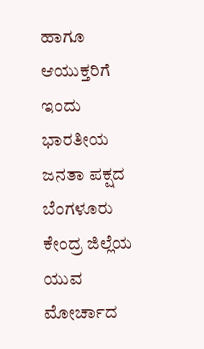ಹಾಗೂ ಆಯುಕ್ತರಿಗೆ ಇಂದು ಭಾರತೀಯ ಜನತಾ ಪಕ್ಷದ ಬೆಂಗಳೂರು ಕೇಂದ್ರ ಜಿಲ್ಲೆಯ ಯುವ ಮೋರ್ಚಾದ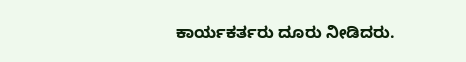ಕಾರ್ಯಕರ್ತರು ದೂರು ನೀಡಿದರು.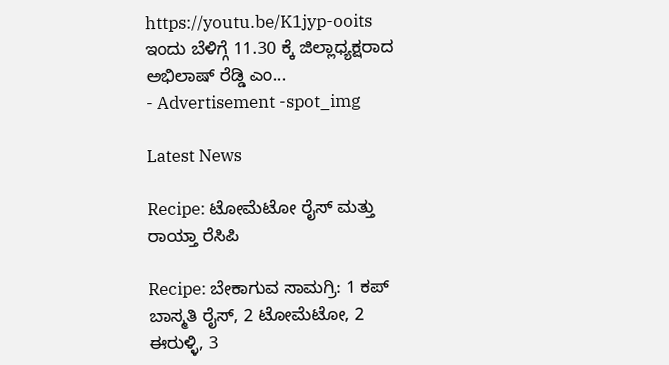https://youtu.be/K1jyp-ooits ಇಂದು ಬೆಳಿಗ್ಗೆ 11.30 ಕ್ಕೆ ಜಿಲ್ಲಾಧ್ಯಕ್ಷರಾದ ಅಭಿಲಾಷ್ ರೆಡ್ಡಿ ಎಂ...
- Advertisement -spot_img

Latest News

Recipe: ಟೋಮೆಟೋ ರೈಸ್ ಮತ್ತು ರಾಯ್ತಾ ರೆಸಿಪಿ

Recipe: ಬೇಕಾಗುವ ಸಾಮಗ್ರಿ: 1 ಕಪ್ ಬಾಸ್ಮತಿ ರೈಸ್, 2 ಟೋಮೆಟೋ, 2 ಈರುಳ್ಳಿ, 3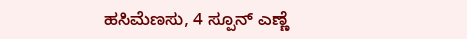ಹಸಿಮೆಣಸು, 4 ಸ್ಪೂನ್ ಎಣ್ಣೆ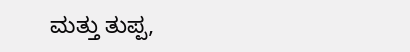ಮತ್ತು ತುಪ್ಪ,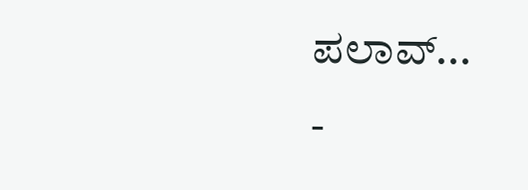ಪಲಾವ್...
-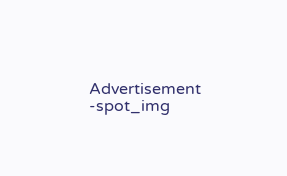Advertisement -spot_img